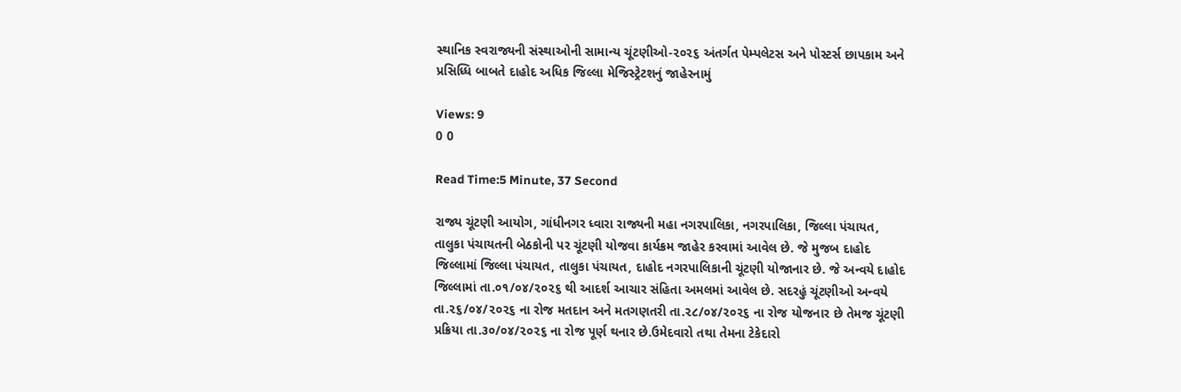સ્થાનિક સ્વરાજ્યની સંસ્થાઓની સામાન્ય ચૂંટણીઓ-૨૦૨૬ અંતર્ગત પેમ્પલેટસ અને પોસ્ટર્સ છાપકામ અને પ્રસિધ્ધિ બાબતે દાહોદ અધિક જિલ્લા મેજિસ્ટ્રેટશનું જાહેરનામું

Views: 9
0 0

Read Time:5 Minute, 37 Second

રાજ્ય ચૂંટણી આયોગ, ગાંધીનગર ધ્વારા રાજ્યની મહા નગરપાલિકા, નગરપાલિકા, જિલ્લા પંચાયત, તાલુકા પંચાયતની બેઠકોની પર ચૂંટણી યોજવા કાર્યક્રમ જાહેર કરવામાં આવેલ છે. જે મુજબ દાહોદ જિલ્લામાં જિલ્લા પંચાયત, તાલુકા પંચાયત, દાહોદ નગરપાલિકાની ચૂંટણી યોજાનાર છે. જે અન્વયે દાહોદ જિલ્લામાં તા.૦૧/૦૪/૨૦૨૬ થી આદર્શ આચાર સંહિતા અમલમાં આવેલ છે. સદરહું ચૂંટણીઓ અન્વયે તા.૨૬/૦૪/૨૦૨૬ ના રોજ મતદાન અને મતગણતરી તા.૨૮/૦૪/૨૦૨૬ ના રોજ યોજનાર છે તેમજ ચૂંટણી પ્રક્રિયા તા.૩૦/૦૪/૨૦૨૬ ના રોજ પૂર્ણ થનાર છે.ઉમેદવારો તથા તેમના ટેકેદારો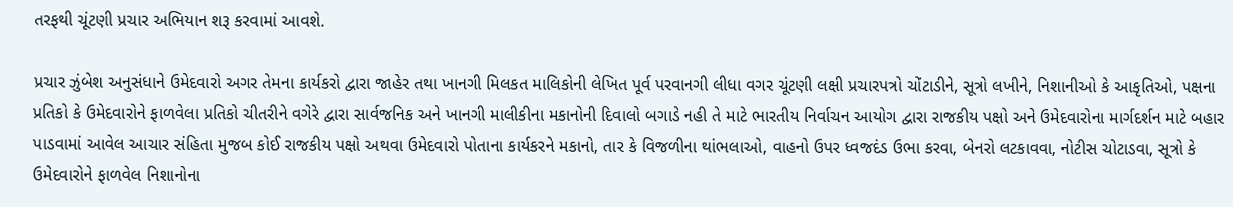તરફથી ચૂંટણી પ્રચાર અભિયાન શરૂ કરવામાં આવશે.

પ્રચાર ઝુંબેશ અનુસંધાને ઉમેદવારો અગર તેમના કાર્યકરો દ્વારા જાહેર તથા ખાનગી મિલકત માલિકોની લેખિત પૂર્વ પરવાનગી લીધા વગર ચૂંટણી લક્ષી પ્રચારપત્રો ચોંટાડીને, સૂત્રો લખીને, નિશાનીઓ કે આકૃતિઓ, પક્ષના પ્રતિકો કે ઉમેદવારોને ફાળવેલા પ્રતિકો ચીતરીને વગેરે દ્વારા સાર્વજનિક અને ખાનગી માલીકીના મકાનોની દિવાલો બગાડે નહી તે માટે ભારતીય નિર્વાચન આયોગ દ્વારા રાજકીય પક્ષો અને ઉમેદવારોના માર્ગદર્શન માટે બહાર પાડવામાં આવેલ આચાર સંહિતા મુજબ કોઈ રાજકીય પક્ષો અથવા ઉમેદવારો પોતાના કાર્યકરને મકાનો, તાર કે વિજળીના થાંભલાઓ, વાહનો ઉપર ધ્વજદંડ ઉભા કરવા, બેનરો લટકાવવા, નોટીસ ચોટાડવા, સૂત્રો કે ઉમેદવારોને ફાળવેલ નિશાનોના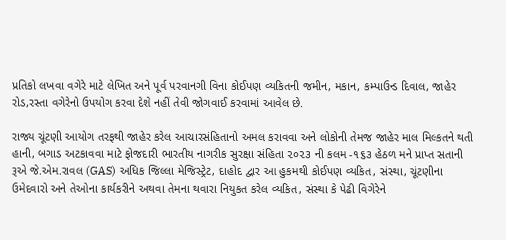પ્રતિકો લખવા વગેરે માટે લેખિત અને પૂર્વ પરવાનગી વિના કોઈપણ વ્યકિતની જમીન, મકાન, કમ્પાઉન્ડ દિવાલ, જાહેર રોડ,રસ્તા વગેરેનો ઉપયોગ કરવા દેશે નહીં તેવી જોગવાઈ કરવામાં આવેલ છે.

રાજ્ય ચૂંટણી આયોગ તરફથી જાહેર કરેલ આચારસંહિતાનો અમલ કરાવવા અને લોકોની તેમજ જાહેર માલ મિલ્કતને થતી હાની, બગાડ અટકાવવા માટે ફોજદારી ભારતીય નાગરીક સુરક્ષા સંહિતા ૨૦૨૩ ની કલમ -૧૬૩ હેઠળ મને પ્રાપ્ત સતાની રૂએ જે.એમ.રાવલ (GAS) અધિક જિલ્લા મેજિસ્ટ્રેટ, દાહોદ દ્વાર આ હુકમથી કોઈપણ વ્યકિત, સંસ્થા, ચૂંટણીના ઉમેદવારો અને તેઓના કાર્યકરીને અથવા તેમના થવારા નિયુકત કરેલ વ્યકિત, સંસ્થા કે પેઢી વિગેરેને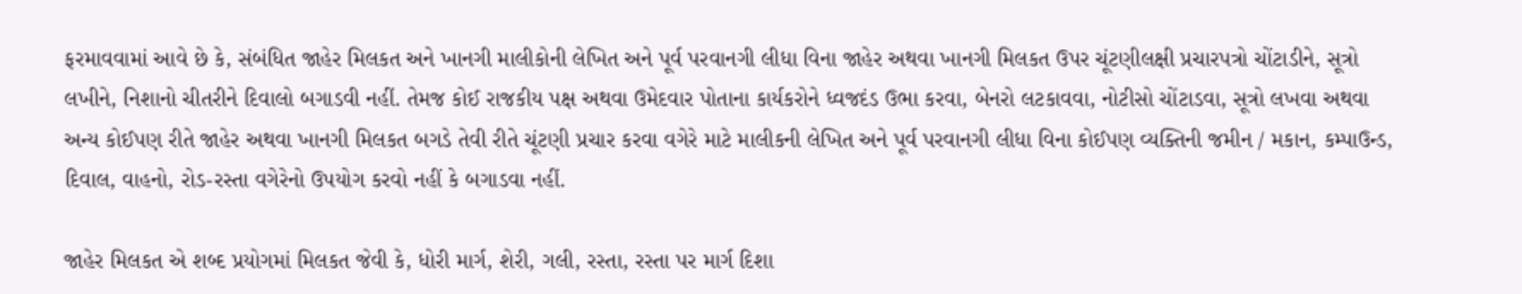ફરમાવવામાં આવે છે કે, સંબંધિત જાહેર મિલકત અને ખાનગી માલીકોની લેખિત અને પૂર્વ પરવાનગી લીધા વિના જાહેર અથવા ખાનગી મિલકત ઉપર ચૂંટણીલક્ષી પ્રચારપત્રો ચોંટાડીને, સૂત્રો લખીને, નિશાનો ચીતરીને દિવાલો બગાડવી નહીં. તેમજ કોઈ રાજકીય પક્ષ અથવા ઉમેદવાર પોતાના કાર્યકરોને ધ્વજદંડ ઉભા કરવા, બેનરો લટકાવવા, નોટીસો ચોંટાડવા, સૂત્રો લખવા અથવા અન્ય કોઈપણ રીતે જાહેર અથવા ખાનગી મિલકત બગડે તેવી રીતે ચૂંટણી પ્રચાર કરવા વગેરે માટે માલીકની લેખિત અને પૂર્વ પરવાનગી લીધા વિના કોઈપણ વ્યક્તિની જમીન / મકાન, કમ્પાઉન્ડ, દિવાલ, વાહનો, રોડ-રસ્તા વગેરેનો ઉપયોગ કરવો નહીં કે બગાડવા નહીં.

જાહેર મિલકત એ શબ્દ પ્રયોગમાં મિલકત જેવી કે, ધોરી માર્ગ, શેરી, ગલી, રસ્તા, રસ્તા પર માર્ગ દિશા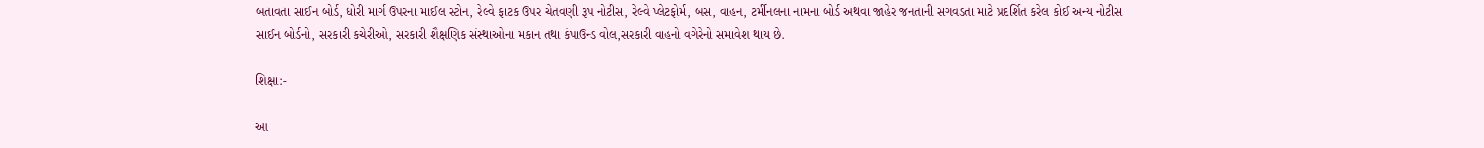બતાવતા સાઈન બોર્ડ, ધોરી માર્ગ ઉપરના માઈલ સ્ટોન, રેલ્વે ફાટક ઉપર ચેતવણી રૂપ નોટીસ, રેલ્વે પ્લેટફોર્મ, બસ, વાહન, ટર્મીનલના નામના બોર્ડ અથવા જાહેર જનતાની સગવડતા માટે પ્રદર્શિત કરેલ કોઈ અન્ય નોટીસ સાઈન બોર્ડનો, સરકારી કચેરીઓ, સરકારી શૈક્ષણિક સંસ્થાઓના મકાન તથા કંપાઉન્ડ વોલ,સરકારી વાહનો વગેરેનો સમાવેશ થાય છે.

શિક્ષા:-

આ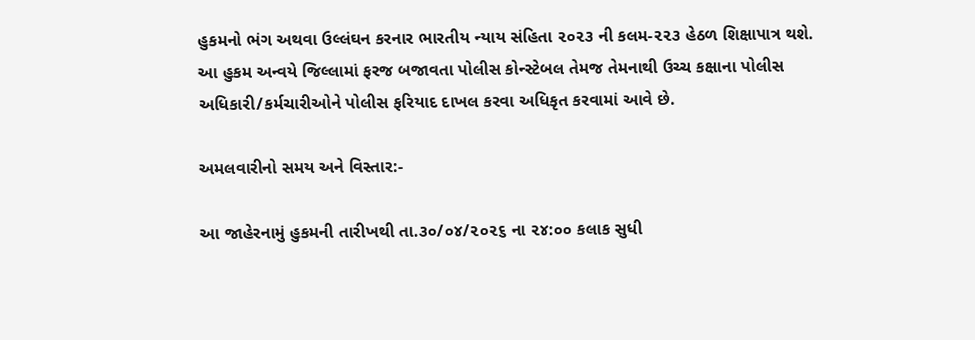હુકમનો ભંગ અથવા ઉલ્લંઘન કરનાર ભારતીય ન્યાય સંહિતા ૨૦૨૩ ની કલમ-૨૨૩ હેઠળ શિક્ષાપાત્ર થશે. આ હુકમ અન્વયે જિલ્લામાં ફરજ બજાવતા પોલીસ કોન્સ્ટેબલ તેમજ તેમનાથી ઉચ્ચ કક્ષાના પોલીસ અધિકારી/કર્મચારીઓને પોલીસ ફરિયાદ દાખલ કરવા અધિકૃત કરવામાં આવે છે.

અમલવારીનો સમય અને વિસ્તાર:-

આ જાહેરનામું હુકમની તારીખથી તા.૩૦/૦૪/૨૦૨૬ ના ૨૪:૦૦ કલાક સુધી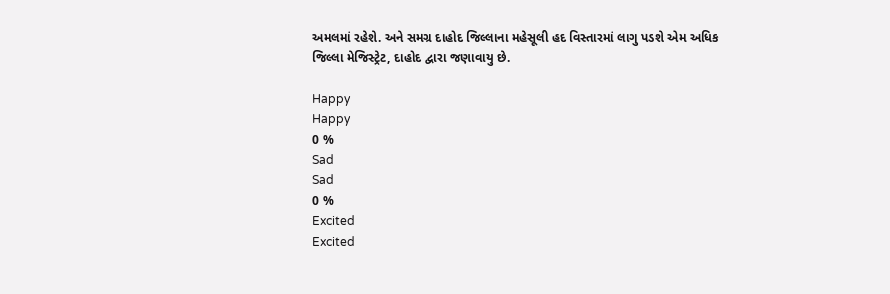અમલમાં રહેશે. અને સમગ્ર દાહોદ જિલ્લાના મહેસૂલી હદ વિસ્તારમાં લાગુ પડશે એમ અધિક જિલ્લા મેજિસ્ટ્રેટ, દાહોદ દ્વારા જણાવાયુ છે.

Happy
Happy
0 %
Sad
Sad
0 %
Excited
Excited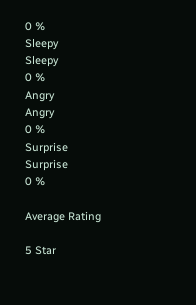0 %
Sleepy
Sleepy
0 %
Angry
Angry
0 %
Surprise
Surprise
0 %

Average Rating

5 Star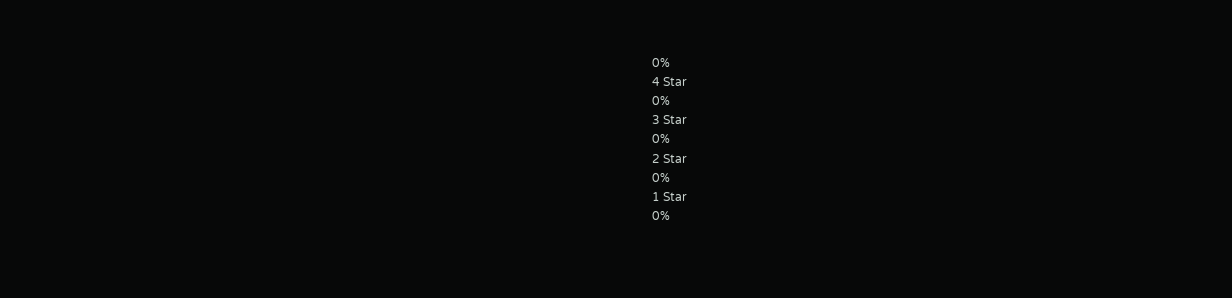0%
4 Star
0%
3 Star
0%
2 Star
0%
1 Star
0%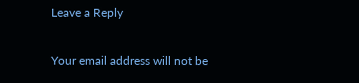Leave a Reply

Your email address will not be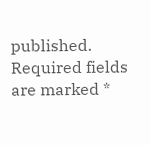published. Required fields are marked *